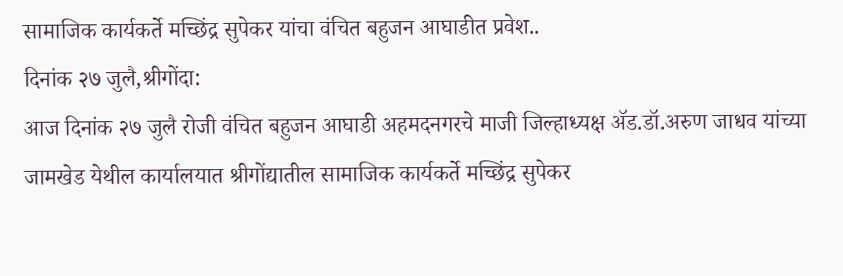सामाजिक कार्यकर्ते मच्छिंद्र सुपेकर यांचा वंचित बहुजन आघाडीत प्रवेश..
दिनांक २७ जुलै,श्रीगोंदा:
आज दिनांक २७ जुलै रोजी वंचित बहुजन आघाडी अहमदनगरचे माजी जिल्हाध्यक्ष ॲड.डॉ.अरुण जाधव यांच्या जामखेड येथील कार्यालयात श्रीगोंद्यातील सामाजिक कार्यकर्ते मच्छिंद्र सुपेकर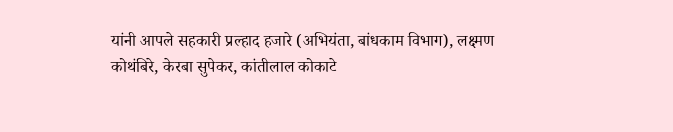यांनी आपले सहकारी प्रल्हाद हजारे (अभियंता, बांधकाम विभाग), लक्ष्मण कोथंबिरे, केरबा सुपेकर, कांतीलाल कोकाटे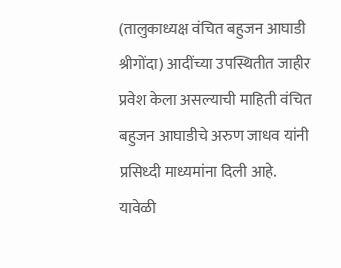(तालुकाध्यक्ष वंचित बहुजन आघाडी श्रीगोंदा) आदींच्या उपस्थितीत जाहीर प्रवेश केला असल्याची माहिती वंचित बहुजन आघाडीचे अरुण जाधव यांनी प्रसिध्दी माध्यमांना दिली आहे.
यावेळी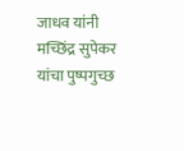जाधव यांनी मच्छिंद्र सुपेकर यांचा पुष्पगुच्छ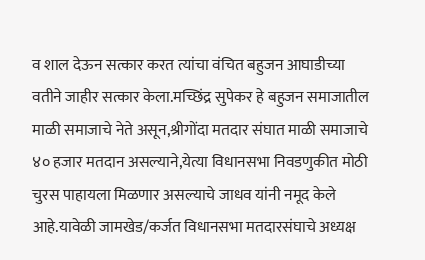व शाल देऊन सत्कार करत त्यांचा वंचित बहुजन आघाडीच्या वतीने जाहीर सत्कार केला.मच्छिंद्र सुपेकर हे बहुजन समाजातील माळी समाजाचे नेते असून,श्रीगोंदा मतदार संघात माळी समाजाचे ४० हजार मतदान असल्याने,येत्या विधानसभा निवडणुकीत मोठी चुरस पाहायला मिळणार असल्याचे जाधव यांनी नमूद केले आहे.यावेळी जामखेड/कर्जत विधानसभा मतदारसंघाचे अध्यक्ष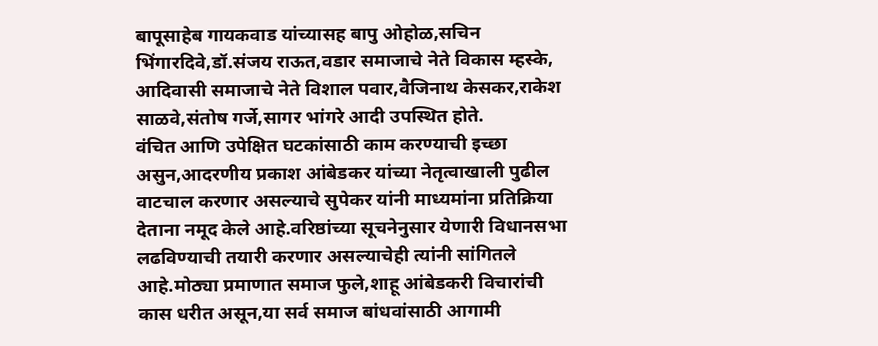बापूसाहेब गायकवाड यांच्यासह बापु ओहोळ,सचिन भिंगारदिवे,डॉ.संजय राऊत,वडार समाजाचे नेते विकास म्हस्के, आदिवासी समाजाचे नेते विशाल पवार,वैजिनाथ केसकर,राकेश साळवे,संतोष गर्जे,सागर भांगरे आदी उपस्थित होते.
वंचित आणि उपेक्षित घटकांसाठी काम करण्याची इच्छा असुन,आदरणीय प्रकाश आंबेडकर यांच्या नेतृत्वाखाली पुढील वाटचाल करणार असल्याचे सुपेकर यांनी माध्यमांना प्रतिक्रिया देताना नमूद केले आहे.वरिष्ठांच्या सूचनेनुसार येणारी विधानसभा लढविण्याची तयारी करणार असल्याचेही त्यांनी सांगितले आहे.मोठ्या प्रमाणात समाज फुले,शाहू आंबेडकरी विचारांची कास धरीत असून,या सर्व समाज बांधवांसाठी आगामी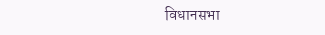विधानसभा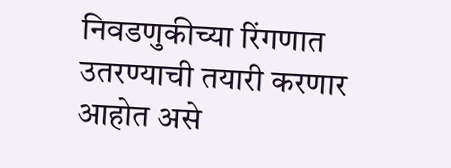निवडणुकीच्या रिंगणात उतरण्याची तयारी करणार आहोत असे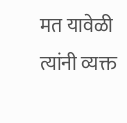मत यावेळी त्यांनी व्यक्त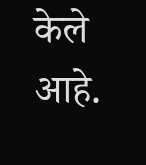केले आहे.